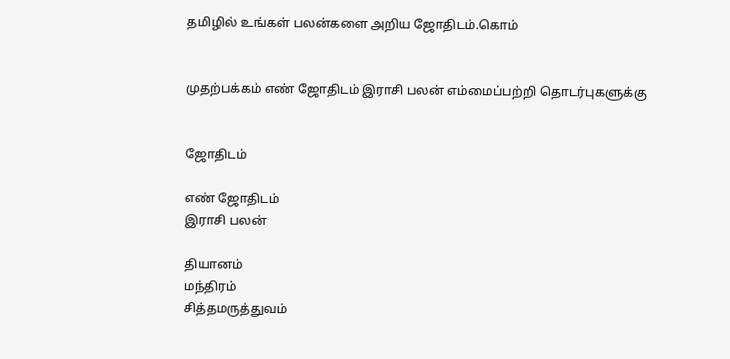தமிழில் உங்கள் பலன்களை அறிய ஜோதிடம்.கொம்


முதற்பக்கம் எண் ஜோதிடம் இராசி பலன் எம்மைப்பற்றி தொடர்புகளுக்கு


ஜோதிடம்

எண் ஜோதிடம்
இராசி பலன்

தியானம்
மந்திரம்
சித்தமருத்துவம்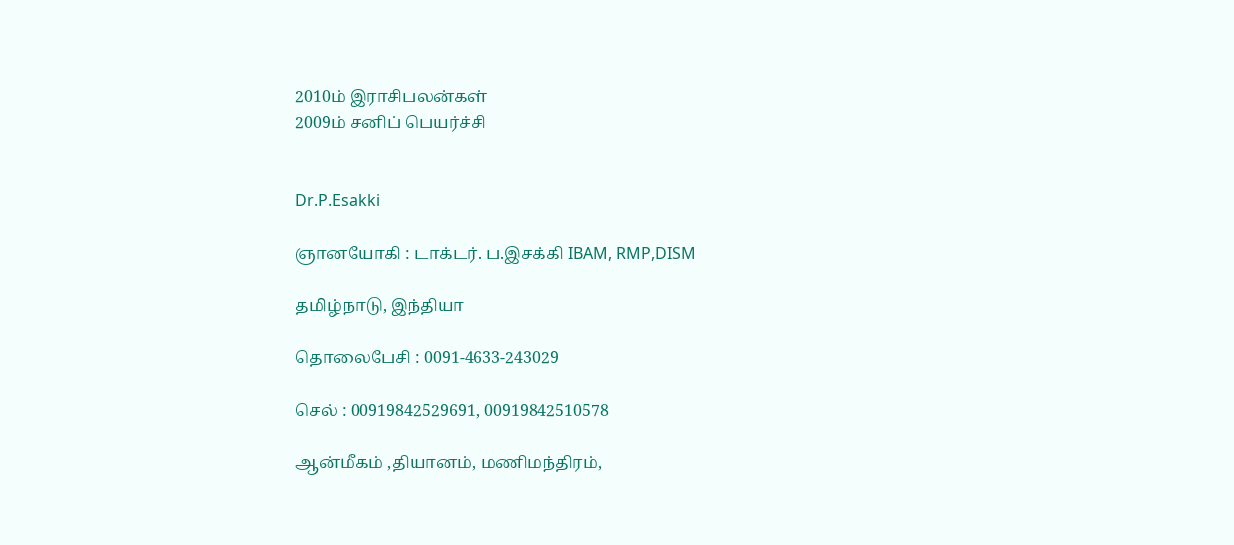2010ம் இராசிபலன்கள்
2009ம் சனிப் பெயர்ச்சி


Dr.P.Esakki

ஞானயோகி : டாக்டர். ப.இசக்கி IBAM, RMP,DISM

தமிழ்நாடு, இந்தியா

தொலைபேசி : 0091-4633-243029

செல் : 00919842529691, 00919842510578

ஆன்மீகம் ,தியானம், மணிமந்திரம்,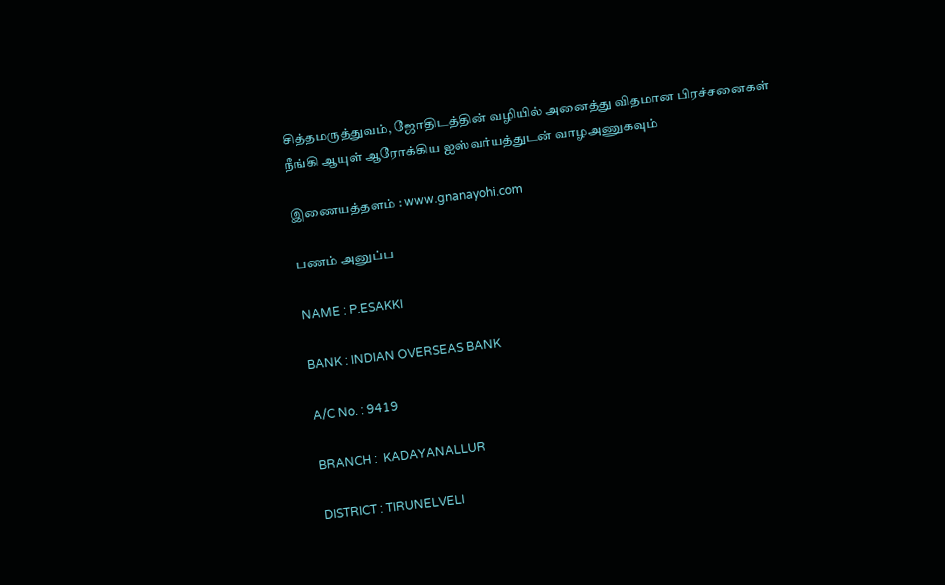சித்தமருத்துவம், ஜோதிடத்தின் வழியில் அனைத்து விதமான பிரச்சனைகள் நீங்கி ஆயுள் ஆரோக்கிய ஐஸ்வர்யத்துடன் வாழஅணுகவும்

இணையத்தளம் : www.gnanayohi.com

பணம் அனுப்ப

NAME : P.ESAKKI

BANK : INDIAN OVERSEAS BANK

A/C No. : 9419

BRANCH :  KADAYANALLUR

DISTRICT : TIRUNELVELI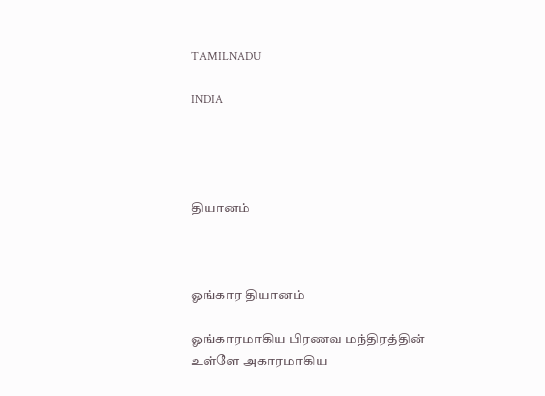TAMILNADU

INDIA




தியானம்



ஓங்கார தியானம்

ஓங்காரமாகிய பிரணவ மந்திரத்தின் உள்ளே அகாரமாகிய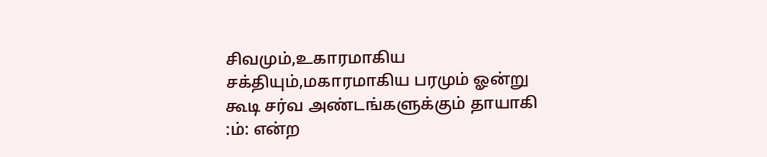சிவமும்,உகாரமாகிய சக்தியும்,மகாரமாகிய பரமும் ஓன்று கூடி சர்வ அண்டங்களுக்கும் தாயாகி :ம்: என்ற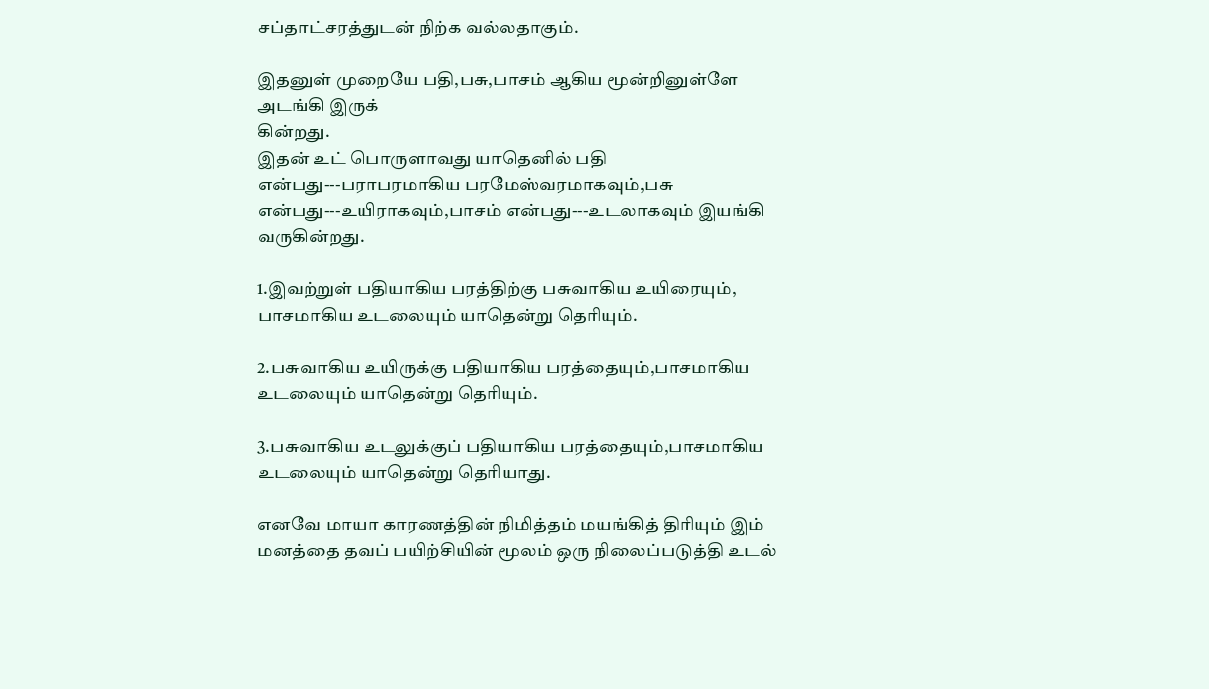சப்தாட்சரத்துடன் நிற்க வல்லதாகும்.

இதனுள் முறையே பதி,பசு,பாசம் ஆகிய மூன்றினுள்ளே அடங்கி இருக்
கின்றது.
இதன் உட் பொருளாவது யாதெனில் பதி என்பது---பராபரமாகிய பரமேஸ்வரமாகவும்,பசு என்பது---உயிராகவும்,பாசம் என்பது---உடலாகவும் இயங்கி வருகின்றது.

1.இவற்றுள் பதியாகிய பரத்திற்கு பசுவாகிய உயிரையும்,
பாசமாகிய உடலையும் யாதென்று தெரியும்.

2.பசுவாகிய உயிருக்கு பதியாகிய பரத்தையும்,பாசமாகிய உடலையும் யாதென்று தெரியும்.

3.பசுவாகிய உடலுக்குப் பதியாகிய பரத்தையும்,பாசமாகிய உடலையும் யாதென்று தெரியாது.

எனவே மாயா காரணத்தின் நிமித்தம் மயங்கித் திரியும் இம் மனத்தை தவப் பயிற்சியின் மூலம் ஒரு நிலைப்படுத்தி உடல்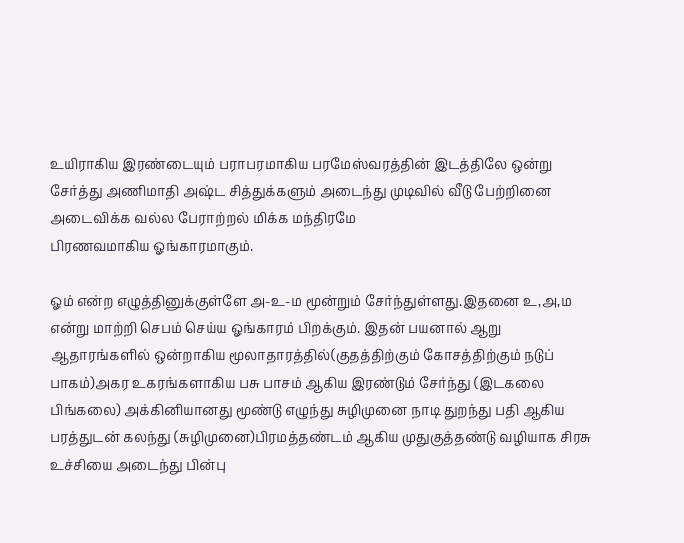உயிராகிய இரண்டையும் பராபரமாகிய பரமேஸ்வரத்தின் இடத்திலே ஒன்று சேர்த்து அணிமாதி அஷ்ட சித்துக்களும் அடைந்து முடிவில் வீடு பேற்றினை அடைவிக்க வல்ல பேராற்றல் மிக்க மந்திரமே
பிரணவமாகிய ஓங்காரமாகும்.

ஓம் என்ற எழுத்தினுக்குள்ளே அ-உ-ம மூன்றும் சேர்ந்துள்ளது.இதனை உ,அ,ம என்று மாற்றி செபம் செய்ய ஓங்காரம் பிறக்கும். இதன் பயனால் ஆறு ஆதாரங்களில் ஒன்றாகிய மூலாதாரத்தில்(குதத்திற்கும் கோசத்திற்கும் நடுப் பாகம்)அகர உகரங்களாகிய பசு பாசம் ஆகிய இரண்டும் சேர்ந்து (இடகலை பிங்கலை) அக்கினியானது மூண்டு எழுந்து சுழிமுனை நாடி துறந்து பதி ஆகிய பரத்துடன் கலந்து (சுழிமுனை)பிரமத்தண்டம் ஆகிய முதுகுத்தண்டு வழியாக சிரசு உச்சியை அடைந்து பின்பு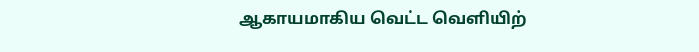ஆகாயமாகிய வெட்ட வெளியிற்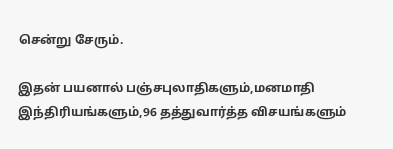சென்று சேரும்.

இதன் பயனால் பஞ்சபுலாதிகளும்,மனமாதி இந்திரியங்களும்,96 தத்துவார்த்த விசயங்களும்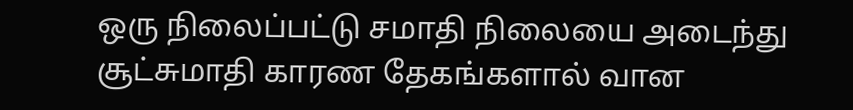ஒரு நிலைப்பட்டு சமாதி நிலையை அடைந்து சூட்சுமாதி காரண தேகங்களால் வான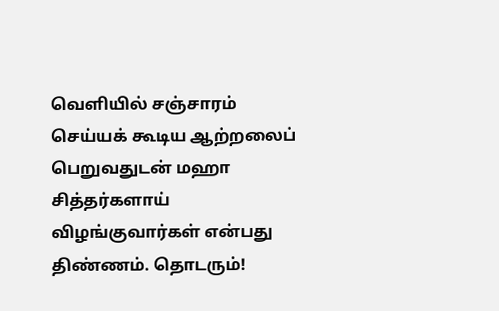வெளியில் சஞ்சாரம் செய்யக் கூடிய ஆற்றலைப் பெறுவதுடன் மஹா சித்தர்களாய் விழங்குவார்கள் என்பது திண்ணம். தொடரும்!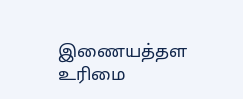இணையத்தள உரிமை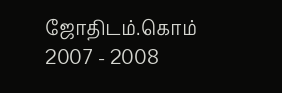ஜோதிடம்.கொம் 2007 - 2008